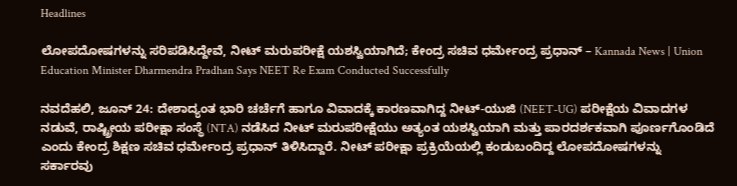Headlines

ಲೋಪದೋಷಗಳನ್ನು ಸರಿಪಡಿಸಿದ್ದೇವೆ, ನೀಟ್ ಮರುಪರೀಕ್ಷೆ ಯಶಸ್ವಿಯಾಗಿದೆ; ಕೇಂದ್ರ ಸಚಿವ ಧರ್ಮೇಂದ್ರ ಪ್ರಧಾನ್ – Kannada News | Union Education Minister Dharmendra Pradhan Says NEET Re Exam Conducted Successfully

ನವದೆಹಲಿ, ಜೂನ್ 24: ದೇಶಾದ್ಯಂತ ಭಾರಿ ಚರ್ಚೆಗೆ ಹಾಗೂ ವಿವಾದಕ್ಕೆ ಕಾರಣವಾಗಿದ್ದ ನೀಟ್-ಯುಜಿ (NEET-UG) ಪರೀಕ್ಷೆಯ ವಿವಾದಗಳ ನಡುವೆ, ರಾಷ್ಟ್ರೀಯ ಪರೀಕ್ಷಾ ಸಂಸ್ಥೆ (NTA) ನಡೆಸಿದ ನೀಟ್ ಮರುಪರೀಕ್ಷೆಯು ಅತ್ಯಂತ ಯಶಸ್ವಿಯಾಗಿ ಮತ್ತು ಪಾರದರ್ಶಕವಾಗಿ ಪೂರ್ಣಗೊಂಡಿದೆ ಎಂದು ಕೇಂದ್ರ ಶಿಕ್ಷಣ ಸಚಿವ ಧರ್ಮೇಂದ್ರ ಪ್ರಧಾನ್ ತಿಳಿಸಿದ್ದಾರೆ. ನೀಟ್ ಪರೀಕ್ಷಾ ಪ್ರಕ್ರಿಯೆಯಲ್ಲಿ ಕಂಡುಬಂದಿದ್ದ ಲೋಪದೋಷಗಳನ್ನು ಸರ್ಕಾರವು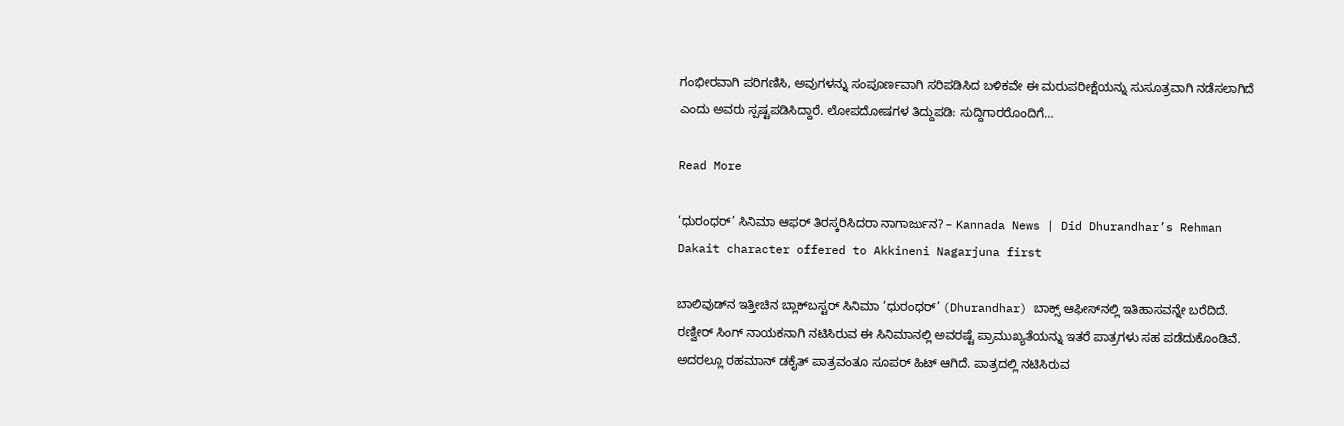ಗಂಭೀರವಾಗಿ ಪರಿಗಣಿಸಿ, ಅವುಗಳನ್ನು ಸಂಪೂರ್ಣವಾಗಿ ಸರಿಪಡಿಸಿದ ಬಳಿಕವೇ ಈ ಮರುಪರೀಕ್ಷೆಯನ್ನು ಸುಸೂತ್ರವಾಗಿ ನಡೆಸಲಾಗಿದೆ ಎಂದು ಅವರು ಸ್ಪಷ್ಟಪಡಿಸಿದ್ದಾರೆ. ಲೋಪದೋಷಗಳ ತಿದ್ದುಪಡಿ: ಸುದ್ದಿಗಾರರೊಂದಿಗೆ…

Read More

‘ಧುರಂಧರ್’ ಸಿನಿಮಾ ಆಫರ್ ತಿರಸ್ಕರಿಸಿದರಾ ನಾಗಾರ್ಜುನ? – Kannada News | Did Dhurandhar’s Rehman Dakait character offered to Akkineni Nagarjuna first

ಬಾಲಿವುಡ್‌ನ ಇತ್ತೀಚಿನ ಬ್ಲಾಕ್‌ಬಸ್ಟರ್ ಸಿನಿಮಾ ‘ಧುರಂಧರ್’ (Dhurandhar) ಬಾಕ್ಸ್ ಆಫೀಸ್‌ನಲ್ಲಿ ಇತಿಹಾಸವನ್ನೇ ಬರೆದಿದೆ. ರಣ್ವೀರ್ ಸಿಂಗ್ ನಾಯಕನಾಗಿ ನಟಿಸಿರುವ ಈ ಸಿನಿಮಾನಲ್ಲಿ ಅವರಷ್ಟೆ ಪ್ರಾಮುಖ್ಯತೆಯನ್ನು ಇತರೆ ಪಾತ್ರಗಳು ಸಹ ಪಡೆದುಕೊಂಡಿವೆ. ಅದರಲ್ಲೂ ರಹಮಾನ್ ಡಕೈತ್ ಪಾತ್ರವಂತೂ ಸೂಪರ್ ಹಿಟ್ ಆಗಿದೆ. ಪಾತ್ರದಲ್ಲಿ ನಟಿಸಿರುವ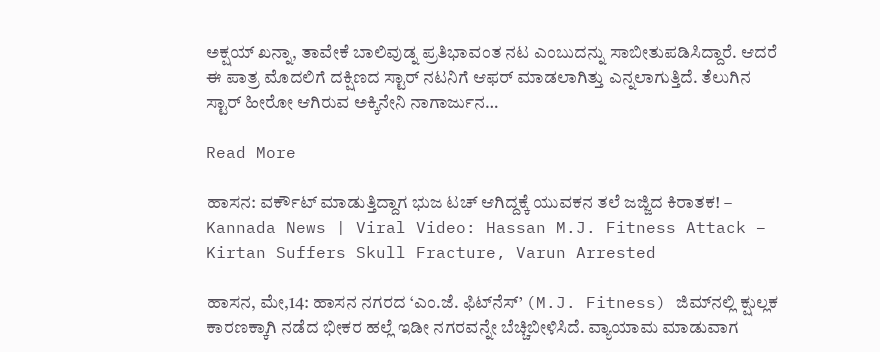ಅಕ್ಷಯ್ ಖನ್ನಾ, ತಾವೇಕೆ ಬಾಲಿವುಡ್ನ ಪ್ರತಿಭಾವಂತ ನಟ ಎಂಬುದನ್ನು ಸಾಬೀತುಪಡಿಸಿದ್ದಾರೆ. ಆದರೆ ಈ ಪಾತ್ರ ಮೊದಲಿಗೆ ದಕ್ಷಿಣದ ಸ್ಟಾರ್ ನಟನಿಗೆ ಆಫರ್ ಮಾಡಲಾಗಿತ್ತು ಎನ್ನಲಾಗುತ್ತಿದೆ. ತೆಲುಗಿನ ಸ್ಟಾರ್ ಹೀರೋ ಆಗಿರುವ ಅಕ್ಕಿನೇನಿ ನಾಗಾರ್ಜುನ…

Read More

ಹಾಸನ: ವರ್ಕೌಟ್ ಮಾಡುತ್ತಿದ್ದಾಗ ಭುಜ ಟಚ್ ಆಗಿದ್ದಕ್ಕೆ ಯುವಕನ ತಲೆ ಜಜ್ಜಿದ ಕಿರಾತಕ! – Kannada News | Viral Video: Hassan M.J. Fitness Attack – Kirtan Suffers Skull Fracture, Varun Arrested

ಹಾಸನ, ಮೇ,14: ಹಾಸನ ನಗರದ ‘ಎಂ.ಜೆ. ಫಿಟ್‌ನೆಸ್’ (M.J. Fitness) ಜಿಮ್‌ನಲ್ಲಿ ಕ್ಷುಲ್ಲಕ ಕಾರಣಕ್ಕಾಗಿ ನಡೆದ ಭೀಕರ ಹಲ್ಲೆ ಇಡೀ ನಗರವನ್ನೇ ಬೆಚ್ಚಿಬೀಳಿಸಿದೆ. ವ್ಯಾಯಾಮ ಮಾಡುವಾಗ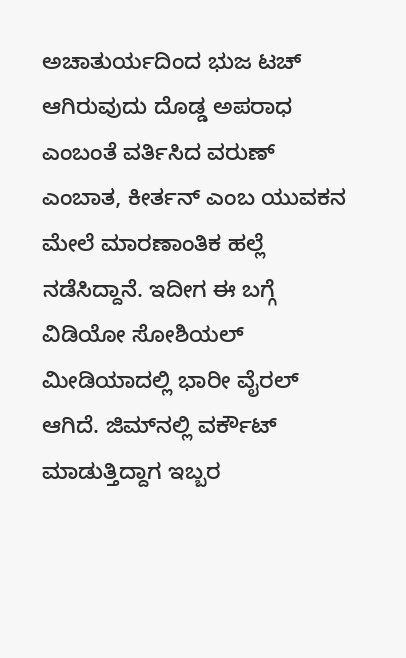ಅಚಾತುರ್ಯದಿಂದ ಭುಜ ಟಚ್ ಆಗಿರುವುದು ದೊಡ್ಡ ಅಪರಾಧ ಎಂಬಂತೆ ವರ್ತಿಸಿದ ವರುಣ್ ಎಂಬಾತ, ಕೀರ್ತನ್ ಎಂಬ ಯುವಕನ ಮೇಲೆ ಮಾರಣಾಂತಿಕ ಹಲ್ಲೆ ನಡೆಸಿದ್ದಾನೆ. ಇದೀಗ ಈ ಬಗ್ಗೆ ವಿಡಿಯೋ ಸೋಶಿಯಲ್ ಮೀಡಿಯಾದಲ್ಲಿ ಭಾರೀ ವೈರಲ್ ಆಗಿದೆ. ಜಿಮ್‌ನಲ್ಲಿ ವರ್ಕೌಟ್ ಮಾಡುತ್ತಿದ್ದಾಗ ಇಬ್ಬರ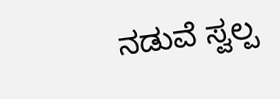ನಡುವೆ ಸ್ವಲ್ಪ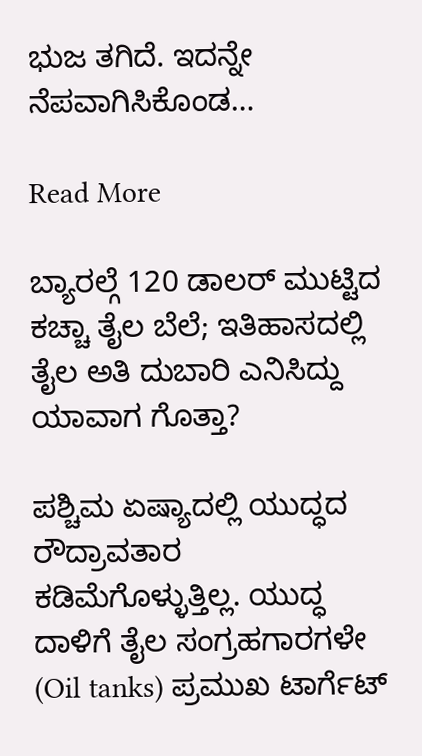ಭುಜ ತಗಿದೆ. ಇದನ್ನೇ ನೆಪವಾಗಿಸಿಕೊಂಡ…

Read More

ಬ್ಯಾರಲ್ಗೆ 120 ಡಾಲರ್ ಮುಟ್ಟಿದ ಕಚ್ಚಾ ತೈಲ ಬೆಲೆ; ಇತಿಹಾಸದಲ್ಲಿ ತೈಲ ಅತಿ ದುಬಾರಿ ಎನಿಸಿದ್ದು ಯಾವಾಗ ಗೊತ್ತಾ?

ಪಶ್ಚಿಮ ಏಷ್ಯಾದಲ್ಲಿ ಯುದ್ಧದ ರೌದ್ರಾವತಾರ ಕಡಿಮೆಗೊಳ್ಳುತ್ತಿಲ್ಲ. ಯುದ್ಧ ದಾಳಿಗೆ ತೈಲ ಸಂಗ್ರಹಗಾರಗಳೇ (Oil tanks) ಪ್ರಮುಖ ಟಾರ್ಗೆಟ್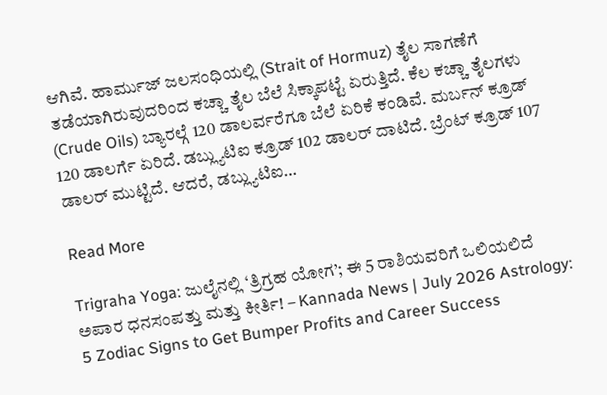ಆಗಿವೆ. ಹಾರ್ಮುಜ್ ಜಲಸಂಧಿಯಲ್ಲಿ (Strait of Hormuz) ತೈಲ ಸಾಗಣೆಗೆ ತಡೆಯಾಗಿರುವುದರಿಂದ ಕಚ್ಚಾ ತೈಲ ಬೆಲೆ ಸಿಕ್ಕಾಪಟ್ಟೆ ಏರುತ್ತಿದೆ. ಕೆಲ ಕಚ್ಚಾ ತೈಲಗಳು (Crude Oils) ಬ್ಯಾರಲ್ಗೆ 120 ಡಾಲರ್ವರೆಗೂ ಬೆಲೆ ಏರಿಕೆ ಕಂಡಿವೆ. ಮರ್ಬನ್ ಕ್ರೂಡ್ 120 ಡಾಲರ್ಗೆ ಏರಿದೆ. ಡಬ್ಲ್ಯುಟಿಐ ಕ್ರೂಡ್ 102 ಡಾಲರ್ ದಾಟಿದೆ. ಬ್ರೆಂಟ್ ಕ್ರೂಡ್ 107 ಡಾಲರ್ ಮುಟ್ಟಿದೆ. ಆದರೆ, ಡಬ್ಲ್ಯುಟಿಐ…

Read More

Trigraha Yoga: ಜುಲೈನಲ್ಲಿ ‘ತ್ರಿಗ್ರಹ ಯೋಗ’; ಈ 5 ರಾಶಿಯವರಿಗೆ ಒಲಿಯಲಿದೆ ಅಪಾರ ಧನಸಂಪತ್ತು ಮತ್ತು ಕೀರ್ತಿ! – Kannada News | July 2026 Astrology: 5 Zodiac Signs to Get Bumper Profits and Career Success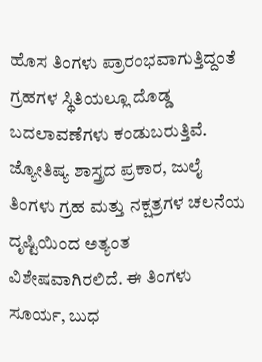ಹೊಸ ತಿಂಗಳು ಪ್ರಾರಂಭವಾಗುತ್ತಿದ್ದಂತೆ ಗ್ರಹಗಳ ಸ್ಥಿತಿಯಲ್ಲೂ ದೊಡ್ಡ ಬದಲಾವಣೆಗಳು ಕಂಡುಬರುತ್ತಿವೆ. ಜ್ಯೋತಿಷ್ಯ ಶಾಸ್ತ್ರದ ಪ್ರಕಾರ, ಜುಲೈ ತಿಂಗಳು ಗ್ರಹ ಮತ್ತು ನಕ್ಷತ್ರಗಳ ಚಲನೆಯ ದೃಷ್ಟಿಯಿಂದ ಅತ್ಯಂತ ವಿಶೇಷವಾಗಿರಲಿದೆ. ಈ ತಿಂಗಳು ಸೂರ್ಯ, ಬುಧ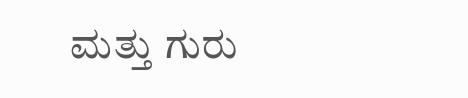ಮತ್ತು ಗುರು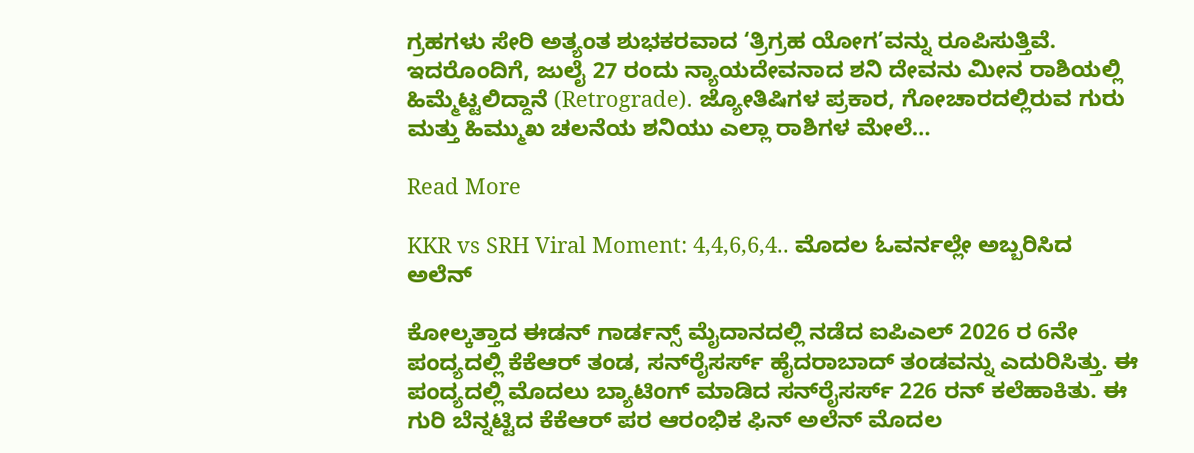ಗ್ರಹಗಳು ಸೇರಿ ಅತ್ಯಂತ ಶುಭಕರವಾದ ‘ತ್ರಿಗ್ರಹ ಯೋಗ’ವನ್ನು ರೂಪಿಸುತ್ತಿವೆ. ಇದರೊಂದಿಗೆ, ಜುಲೈ 27 ರಂದು ನ್ಯಾಯದೇವನಾದ ಶನಿ ದೇವನು ಮೀನ ರಾಶಿಯಲ್ಲಿ ಹಿಮ್ಮೆಟ್ಟಲಿದ್ದಾನೆ (Retrograde). ಜ್ಯೋತಿಷಿಗಳ ಪ್ರಕಾರ, ಗೋಚಾರದಲ್ಲಿರುವ ಗುರು ಮತ್ತು ಹಿಮ್ಮುಖ ಚಲನೆಯ ಶನಿಯು ಎಲ್ಲಾ ರಾಶಿಗಳ ಮೇಲೆ…

Read More

KKR vs SRH Viral Moment: 4,4,6,6,4.. ಮೊದಲ ಓವರ್ನಲ್ಲೇ ಅಬ್ಬರಿಸಿದ ಅಲೆನ್

ಕೋಲ್ಕತ್ತಾದ ಈಡನ್ ಗಾರ್ಡನ್ಸ್ ಮೈದಾನದಲ್ಲಿ ನಡೆದ ಐಪಿಎಲ್ 2026 ರ 6ನೇ ಪಂದ್ಯದಲ್ಲಿ ಕೆಕೆಆರ್ ತಂಡ, ಸನ್‌ರೈಸರ್ಸ್ ಹೈದರಾಬಾದ್ ತಂಡವನ್ನು ಎದುರಿಸಿತ್ತು. ಈ ಪಂದ್ಯದಲ್ಲಿ ಮೊದಲು ಬ್ಯಾಟಿಂಗ್‌ ಮಾಡಿದ ಸನ್‌ರೈಸರ್ಸ್ 226 ರನ್ ಕಲೆಹಾಕಿತು. ಈ ಗುರಿ ಬೆನ್ನಟ್ಟಿದ ಕೆಕೆಆರ್ ಪರ ಆರಂಭಿಕ ಫಿನ್ ಅಲೆನ್ ಮೊದಲ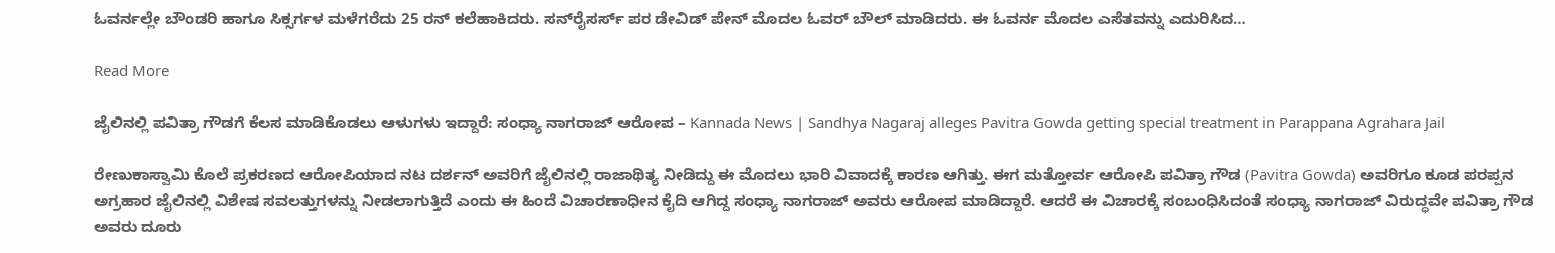ಓವರ್ನಲ್ಲೇ ಬೌಂಡರಿ ಹಾಗೂ ಸಿಕ್ಸರ್ಗಳ ಮಳೆಗರೆದು 25 ರನ್ ಕಲೆಹಾಕಿದರು. ಸನ್‌ರೈಸರ್ಸ್ ಪರ ಡೇವಿಡ್ ಪೇನ್ ಮೊದಲ ಓವರ್ ಬೌಲ್ ಮಾಡಿದರು. ಈ ಓವರ್ನ ಮೊದಲ ಎಸೆತವನ್ನು ಎದುರಿಸಿದ…

Read More

ಜೈಲಿನಲ್ಲಿ ಪವಿತ್ರಾ ಗೌಡಗೆ ಕೆಲಸ ಮಾಡಿಕೊಡಲು ಆಳುಗಳು ಇದ್ದಾರೆ: ಸಂಧ್ಯಾ ನಾಗರಾಜ್ ಆರೋಪ – Kannada News | Sandhya Nagaraj alleges Pavitra Gowda getting special treatment in Parappana Agrahara Jail

ರೇಣುಕಾಸ್ವಾಮಿ ಕೊಲೆ ಪ್ರಕರಣದ ಆರೋಪಿಯಾದ ನಟ ದರ್ಶನ್ ಅವರಿಗೆ ಜೈಲಿನಲ್ಲಿ ರಾಜಾಥಿತ್ಯ ನೀಡಿದ್ದು ಈ ಮೊದಲು ಭಾರಿ ವಿವಾದಕ್ಕೆ ಕಾರಣ ಆಗಿತ್ತು. ಈಗ ಮತ್ತೋರ್ವ ಆರೋಪಿ ಪವಿತ್ರಾ ಗೌಡ (Pavitra Gowda) ಅವರಿಗೂ ಕೂಡ ಪರಪ್ಪನ ಅಗ್ರಹಾರ ಜೈಲಿನಲ್ಲಿ ವಿಶೇಷ ಸವಲತ್ತುಗಳನ್ನು ನೀಡಲಾಗುತ್ತಿದೆ ಎಂದು ಈ ಹಿಂದೆ ವಿಚಾರಣಾಧೀನ ಕೈದಿ ಆಗಿದ್ದ ಸಂಧ್ಯಾ ನಾಗರಾಜ್ ಅವರು ಆರೋಪ ಮಾಡಿದ್ದಾರೆ. ಆದರೆ ಈ ವಿಚಾರಕ್ಕೆ ಸಂಬಂಧಿಸಿದಂತೆ ಸಂಧ್ಯಾ ನಾಗರಾಜ್ ವಿರುದ್ಧವೇ ಪವಿತ್ರಾ ಗೌಡ ಅವರು ದೂರು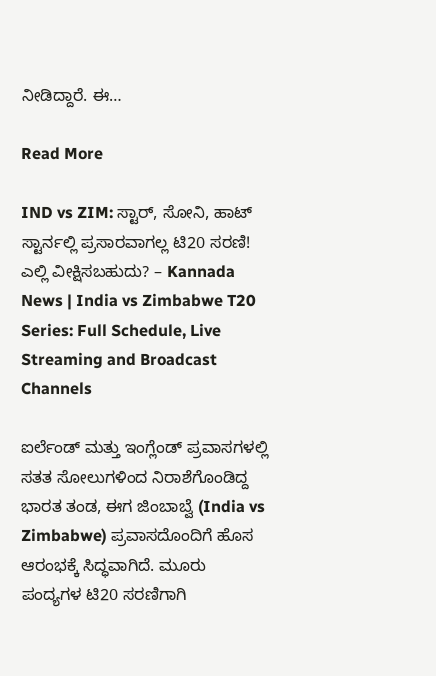ನೀಡಿದ್ದಾರೆ. ಈ…

Read More

IND vs ZIM: ಸ್ಟಾರ್, ಸೋನಿ, ಹಾಟ್ ಸ್ಟಾರ್ನಲ್ಲಿ ಪ್ರಸಾರವಾಗಲ್ಲ ಟಿ20 ಸರಣಿ! ಎಲ್ಲಿ ವೀಕ್ಷಿಸಬಹುದು? – Kannada News | India vs Zimbabwe T20 Series: Full Schedule, Live Streaming and Broadcast Channels

ಐರ್ಲೆಂಡ್ ಮತ್ತು ಇಂಗ್ಲೆಂಡ್ ಪ್ರವಾಸಗಳಲ್ಲಿ ಸತತ ಸೋಲುಗಳಿಂದ ನಿರಾಶೆಗೊಂಡಿದ್ದ ಭಾರತ ತಂಡ, ಈಗ ಜಿಂಬಾಬ್ವೆ (India vs Zimbabwe) ಪ್ರವಾಸದೊಂದಿಗೆ ಹೊಸ ಆರಂಭಕ್ಕೆ ಸಿದ್ಧವಾಗಿದೆ. ಮೂರು ಪಂದ್ಯಗಳ ಟಿ20 ಸರಣಿಗಾಗಿ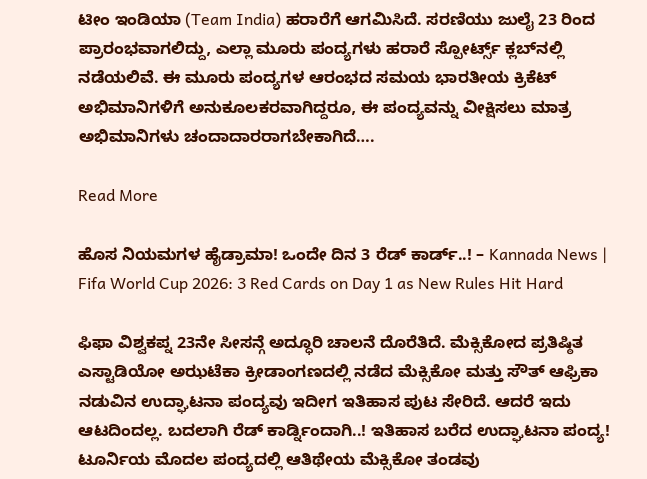ಟೀಂ ಇಂಡಿಯಾ (Team India) ಹರಾರೆಗೆ ಆಗಮಿಸಿದೆ. ಸರಣಿಯು ಜುಲೈ 23 ರಿಂದ ಪ್ರಾರಂಭವಾಗಲಿದ್ದು, ಎಲ್ಲಾ ಮೂರು ಪಂದ್ಯಗಳು ಹರಾರೆ ಸ್ಪೋರ್ಟ್ಸ್ ಕ್ಲಬ್‌ನಲ್ಲಿ ನಡೆಯಲಿವೆ. ಈ ಮೂರು ಪಂದ್ಯಗಳ ಆರಂಭದ ಸಮಯ ಭಾರತೀಯ ಕ್ರಿಕೆಟ್ ಅಭಿಮಾನಿಗಳಿಗೆ ಅನುಕೂಲಕರವಾಗಿದ್ದರೂ, ಈ ಪಂದ್ಯವನ್ನು ವೀಕ್ಷಿಸಲು ಮಾತ್ರ ಅಭಿಮಾನಿಗಳು ಚಂದಾದಾರರಾಗಬೇಕಾಗಿದೆ….

Read More

ಹೊಸ ನಿಯಮಗಳ ಹೈಡ್ರಾಮಾ! ಒಂದೇ ದಿನ 3 ರೆಡ್ ಕಾರ್ಡ್..! – Kannada News | Fifa World Cup 2026: 3 Red Cards on Day 1 as New Rules Hit Hard

ಫಿಫಾ ವಿಶ್ವಕಪ್ನ 23ನೇ ಸೀಸನ್ಗೆ ಅದ್ಧೂರಿ ಚಾಲನೆ ದೊರೆತಿದೆ. ಮೆಕ್ಸಿಕೋದ ಪ್ರತಿಷ್ಠಿತ ಎಸ್ಟಾಡಿಯೋ ಅಝಟೆಕಾ ಕ್ರೀಡಾಂಗಣದಲ್ಲಿ ನಡೆದ ಮೆಕ್ಸಿಕೋ ಮತ್ತು ಸೌತ್ ಆಫ್ರಿಕಾ ನಡುವಿನ ಉದ್ಘಾಟನಾ ಪಂದ್ಯವು ಇದೀಗ ಇತಿಹಾಸ ಪುಟ ಸೇರಿದೆ. ಆದರೆ ಇದು ಆಟದಿಂದಲ್ಲ. ಬದಲಾಗಿ ರೆಡ್ ಕಾರ್ಡ್ನಿಂದಾಗಿ..! ಇತಿಹಾಸ ಬರೆದ ಉದ್ಘಾಟನಾ ಪಂದ್ಯ! ಟೂರ್ನಿಯ ಮೊದಲ ಪಂದ್ಯದಲ್ಲಿ ಆತಿಥೇಯ ಮೆಕ್ಸಿಕೋ ತಂಡವು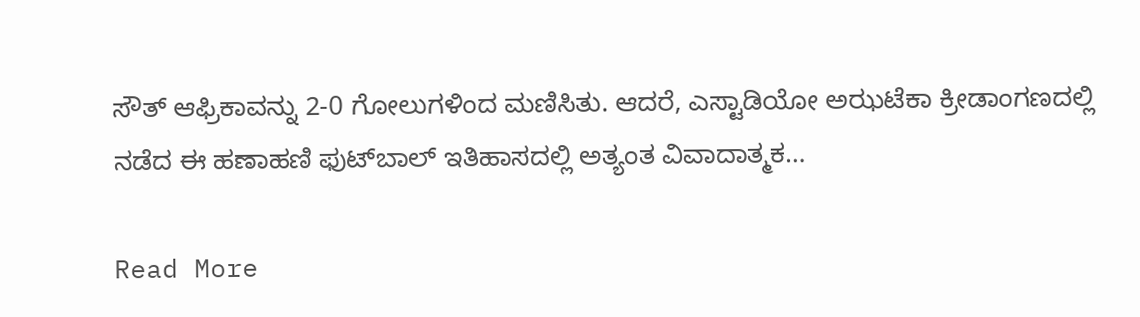ಸೌತ್ ಆಫ್ರಿಕಾವನ್ನು 2-0 ಗೋಲುಗಳಿಂದ ಮಣಿಸಿತು. ಆದರೆ, ಎಸ್ಟಾಡಿಯೋ ಅಝಟೆಕಾ ಕ್ರೀಡಾಂಗಣದಲ್ಲಿ ನಡೆದ ಈ ಹಣಾಹಣಿ ಫುಟ್‌ಬಾಲ್ ಇತಿಹಾಸದಲ್ಲಿ ಅತ್ಯಂತ ವಿವಾದಾತ್ಮಕ…

Read More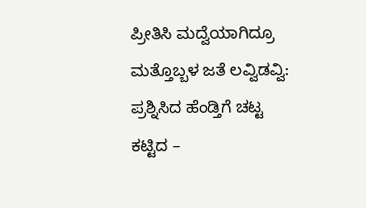ಪ್ರೀತಿಸಿ ಮದ್ವೆಯಾಗಿದ್ರೂ ಮತ್ತೊಬ್ಬಳ ಜತೆ ಲವ್ವಿಡವ್ವಿ: ಪ್ರಶ್ನಿಸಿದ ಹೆಂಡ್ತಿಗೆ ಚಟ್ಟ ಕಟ್ಟಿದ –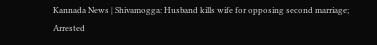Kannada News | Shivamogga: Husband kills wife for opposing second marriage; Arrested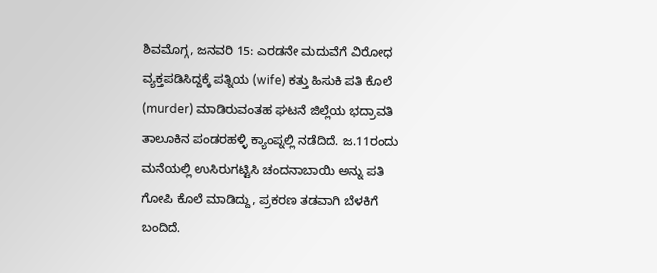ಶಿವಮೊಗ್ಗ, ಜನವರಿ 15: ಎರಡನೇ ಮದುವೆಗೆ ವಿರೋಧ ವ್ಯಕ್ತಪಡಿಸಿದ್ದಕ್ಕೆ ಪತ್ನಿಯ (wife) ಕತ್ತು ಹಿಸುಕಿ ಪತಿ ಕೊಲೆ (murder) ಮಾಡಿರುವಂತಹ ಘಟನೆ ಜಿಲ್ಲೆಯ ಭದ್ರಾವತಿ ತಾಲೂಕಿನ ಪಂಡರಹಳ್ಳಿ ಕ್ಯಾಂಪ್ನಲ್ಲಿ ನಡೆದಿದೆ. ಜ.11ರಂದು ಮನೆಯಲ್ಲಿ ಉಸಿರುಗಟ್ಟಿಸಿ ಚಂದನಾಬಾಯಿ ಅನ್ನು ಪತಿ ಗೋಪಿ ಕೊಲೆ ಮಾಡಿದ್ದು, ಪ್ರಕರಣ ತಡವಾಗಿ ಬೆಳಕಿಗೆ ಬಂದಿದೆ.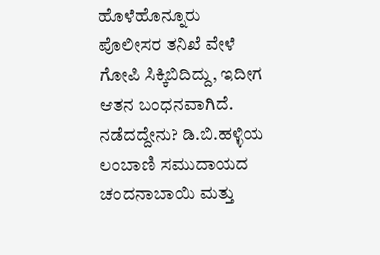ಹೊಳೆಹೊನ್ನೂರು ಪೊಲೀಸರ ತನಿಖೆ ವೇಳೆ ಗೋಪಿ ಸಿಕ್ಕಿಬಿದಿದ್ದು, ಇದೀಗ ಆತನ ಬಂಧನವಾಗಿದೆ. ನಡೆದದ್ದೇನು? ಡಿ.ಬಿ.ಹಳ್ಳಿಯ ಲಂಬಾಣಿ ಸಮುದಾಯದ ಚಂದನಾಬಾಯಿ ಮತ್ತು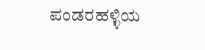ಪಂಡರಹಳ್ಳಿಯ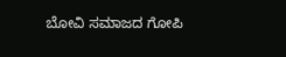ಬೋವಿ ಸಮಾಜದ ಗೋಪಿ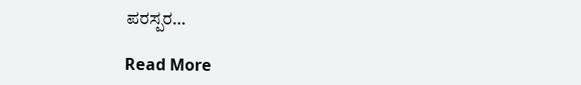ಪರಸ್ಪರ…

Read More